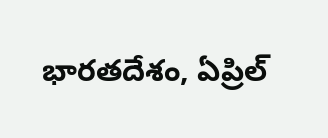భారతదేశం, ఏప్రిల్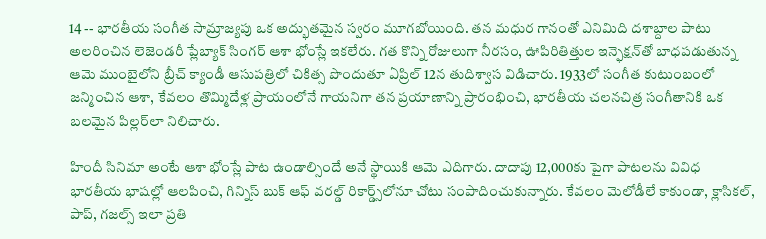14 -- భారతీయ సంగీత సామ్రాజ్యపు ఒక అద్భుతమైన స్వరం మూగబోయింది. తన మధుర గానంతో ఎనిమిది దశాబ్దాల పాటు అలరించిన లెజెండరీ ప్లేబ్యాక్ సింగర్ ఆశా భోంస్లే ఇకలేరు. గత కొన్ని రోజులుగా నీరసం, ఊపిరితిత్తుల ఇన్ఫెక్షన్‌తో బాధపడుతున్న ఆమె ముంబైలోని బ్రీచ్ క్యాండీ ఆసుపత్రిలో చికిత్స పొందుతూ ఏప్రిల్ 12న తుదిశ్వాస విడిచారు. 1933లో సంగీత కుటుంబంలో జన్మించిన ఆశా, కేవలం తొమ్మిదేళ్ల ప్రాయంలోనే గాయనిగా తన ప్రయాణాన్ని ప్రారంభించి, భారతీయ చలనచిత్ర సంగీతానికి ఒక బలమైన పిల్లర్‌లా నిలిచారు.

హిందీ సినిమా అంటే ఆశా భోంస్లే పాట ఉండాల్సిందే అనే స్థాయికి ఆమె ఎదిగారు. దాదాపు 12,000కు పైగా పాటలను వివిధ భారతీయ భాషల్లో ఆలపించి, గిన్నిస్ బుక్ ఆఫ్ వరల్డ్ రికార్డ్స్‌లోనూ చోటు సంపాదించుకున్నారు. కేవలం మెలోడీలే కాకుండా, క్లాసికల్, పాప్, గజల్స్ ఇలా ప్రతి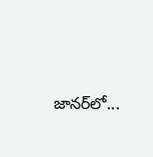జానర్‌లో...